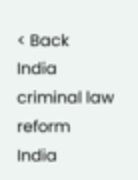< Back
India
criminal law reform
India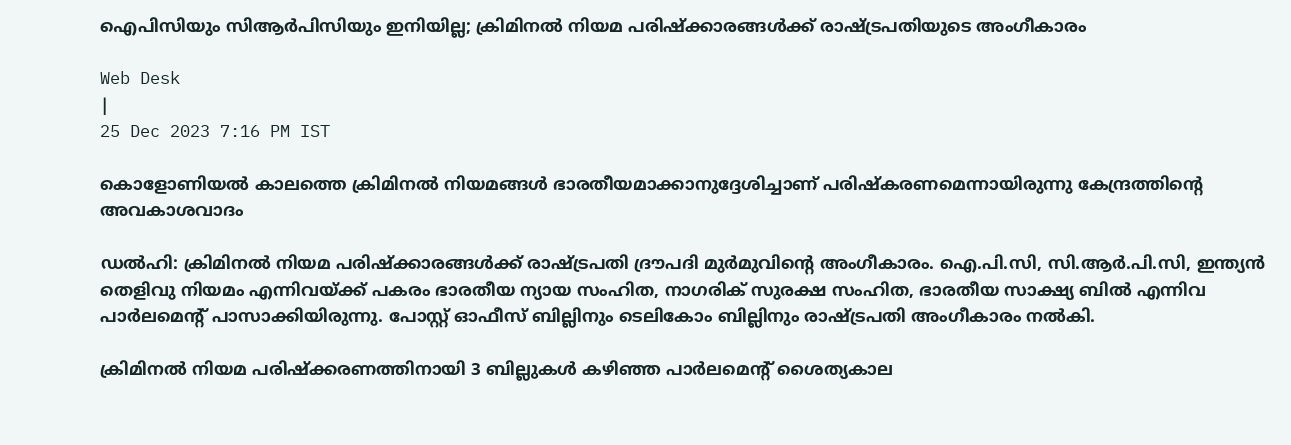ഐപിസിയും സിആർപിസിയും ഇനിയില്ല; ക്രിമിനൽ നിയമ പരിഷ്ക്കാരങ്ങൾക്ക് രാഷ്ട്രപതിയുടെ അംഗീകാരം

Web Desk
|
25 Dec 2023 7:16 PM IST

കൊളോണിയല്‍ കാലത്തെ ക്രിമിനല്‍ നിയമങ്ങള്‍ ഭാരതീയമാക്കാനുദ്ദേശിച്ചാണ് പരിഷ്കരണമെന്നായിരുന്നു കേന്ദ്രത്തിന്റെ അവകാശവാദം

ഡൽഹി: ക്രിമിനൽ നിയമ പരിഷ്ക്കാരങ്ങൾക്ക് രാഷ്ട്രപതി ദ്രൗപദി മുർമുവിന്റെ അംഗീകാരം. ഐ.പി.സി, സി.ആര്‍.പി.സി, ഇന്ത്യന്‍ തെളിവു നിയമം എന്നിവയ്ക്ക് പകരം ഭാരതീയ ന്യായ സംഹിത, നാഗരിക് സുരക്ഷ സംഹിത, ഭാരതീയ സാക്ഷ്യ ബിൽ എന്നിവ പാർലമെന്റ് പാസാക്കിയിരുന്നു. പോസ്റ്റ് ഓഫീസ് ബില്ലിനും ടെലികോം ബില്ലിനും രാഷ്ട്രപതി അംഗീകാരം നൽകി.

ക്രിമിനൽ നിയമ പരിഷ്ക്കരണത്തിനായി 3 ബില്ലുകൾ കഴിഞ്ഞ പാർലമെന്റ് ശൈത്യകാല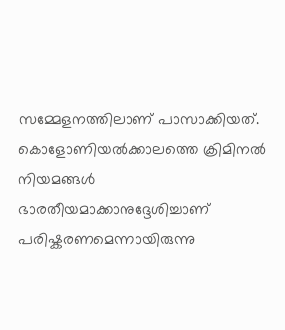സമ്മേളനത്തിലാണ് പാസാക്കിയത്. കൊളോണിയല്‍ക്കാലത്തെ ക്രിമിനല്‍ നിയമങ്ങള്‍ ഭാരതീയമാക്കാനുദ്ദേശിച്ചാണ് പരിഷ്കരണമെന്നായിരുന്നു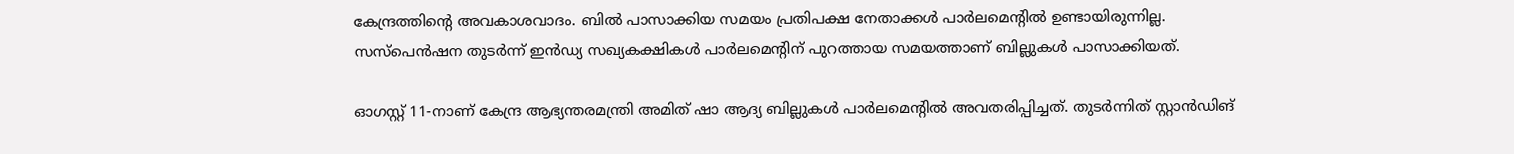കേന്ദ്രത്തിന്റെ അവകാശവാദം. ബിൽ പാസാക്കിയ സമയം പ്രതിപക്ഷ നേതാക്കൾ പാർലമെന്റിൽ ഉണ്ടായിരുന്നില്ല. സസ്‌പെൻഷന തുടർന്ന് ഇൻഡ്യ സഖ്യകക്ഷികള്‍ പാർലമെന്റിന് പുറത്തായ സമയത്താണ് ബില്ലുകൾ പാസാക്കിയത്.

ഓഗസ്റ്റ് 11-നാണ് കേന്ദ്ര ആഭ്യന്തരമന്ത്രി അമിത് ഷാ ആദ്യ ബില്ലുകൾ പാർലമെന്റിൽ അവതരിപ്പിച്ചത്. തുടർന്നിത് സ്റ്റാൻഡിങ്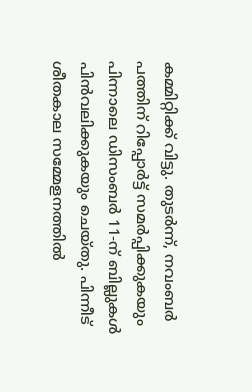കമ്മിറ്റിക്ക് വിട്ടു. തുടർന്ന്, നവംബര്‍ പത്തിന് റിപ്പോര്‍ട്ട് സമർപ്പിക്കുകയും പിന്നാലെ ഡിസംബര്‍ 11-ന് ബില്ലുകള്‍ പിൻവലിക്കുകയും ചെയ്തു. പിന്നീട് ശീതകാല സമ്മേളനത്തിൽ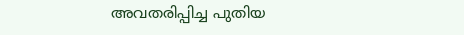അവതരിപ്പിച്ച പുതിയ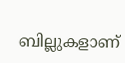ബില്ലുകളാണ്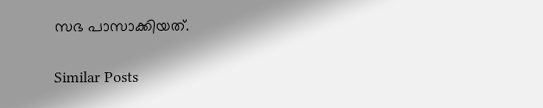സഭ പാസാക്കിയത്.

Similar Posts